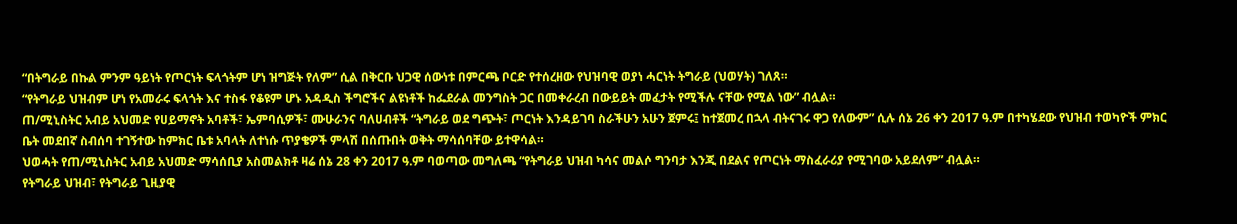“በትግራይ በኩል ምንም ዓይነት የጦርነት ፍላጎትም ሆነ ዝግጅት የለም” ሲል በቅርቡ ህጋዊ ሰውነቱ በምርጫ ቦርድ የተሰረዘው የህዝባዊ ወያነ ሓርነት ትግራይ (ህወሃት) ገለጸ።
“የትግራይ ህዝብም ሆነ የአመራሩ ፍላጎት እና ተስፋ የቆዩም ሆኑ አዳዲስ ችግሮችና ልዩነቶች ከፌደራል መንግስት ጋር በመቀራረብ በውይይት መፈታት የሚችሉ ናቸው የሚል ነው” ብሏል።
ጠ/ሚኒስትር አብይ አህመድ የሀይማኖት አባቶች፣ ኤምባሲዎች፣ ሙሁራንና ባለሀብቶች “ትግራይ ወደ ግጭት፣ ጦርነት እንዳይገባ ስራችሁን አሁን ጀምሩ፤ ከተጀመረ በኋላ ብትናገሩ ዋጋ የለውም” ሲሉ ሰኔ 26 ቀን 2017 ዓ.ም በተካሄደው የህዝብ ተወካዮች ምክር ቤት መደበኛ ስብሰባ ተገኝተው ከምክር ቤቱ አባላት ለተነሱ ጥያቄዎች ምላሽ በሰጡበት ወቅት ማሳሰባቸው ይተዋሳል።
ህወሓት የጠ/ሚኒስትር አብይ አህመድ ማሳሰቢያ አስመልክቶ ዛሬ ሰኔ 28 ቀን 2017 ዓ.ም ባወጣው መግለጫ “የትግራይ ህዝብ ካሳና መልሶ ግንባታ እንጂ በደልና የጦርነት ማስፈራሪያ የሚገባው አይደለም” ብሏል።
የትግራይ ህዝብ፣ የትግራይ ጊዚያዊ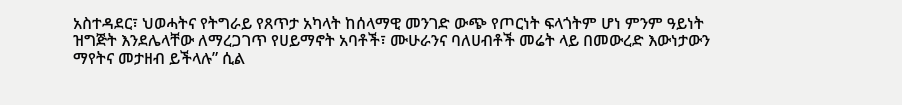አስተዳደር፣ ህወሓትና የትግራይ የጸጥታ አካላት ከሰላማዊ መንገድ ውጭ የጦርነት ፍላጎትም ሆነ ምንም ዓይነት ዝግጅት እንደሌላቸው ለማረጋገጥ የሀይማኖት አባቶች፣ ሙሁራንና ባለሀብቶች መሬት ላይ በመውረድ እውነታውን ማየትና መታዘብ ይችላሉ” ሲል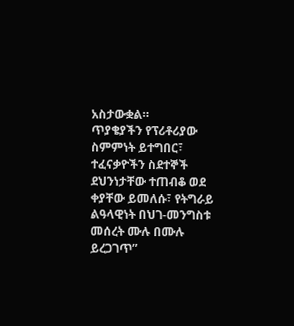አስታውቋል።
ጥያቄያችን የፕሪቶሪያው ስምምነት ይተግበር፣ ተፈናቃዮችን ስደተኞች ደህንነታቸው ተጠብቆ ወደ ቀያቸው ይመለሱ፣ የትግራይ ልዓላዊነት በህገ-መንግስቱ መሰረት ሙሉ በሙሉ ይረጋገጥ”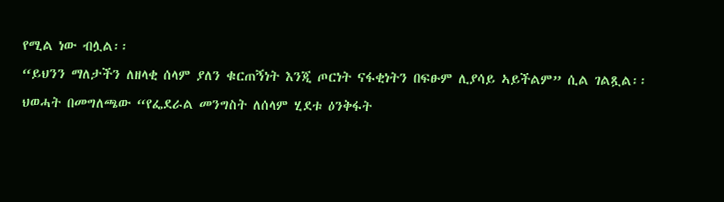የሚል ነው ብሏል፡፡
“ይህንን ማለታችን ለዘላቂ ሰላም ያለን ቁርጠኝነት እንጂ ጦርነት ናፋቂነትን በፍፁም ሊያሳይ ኣይችልም” ሲል ገልጿል፡፡
ህወሓት በመግለጫው “የፌደራል መንግስት ለሰላም ሂደቱ ዕንቅፋት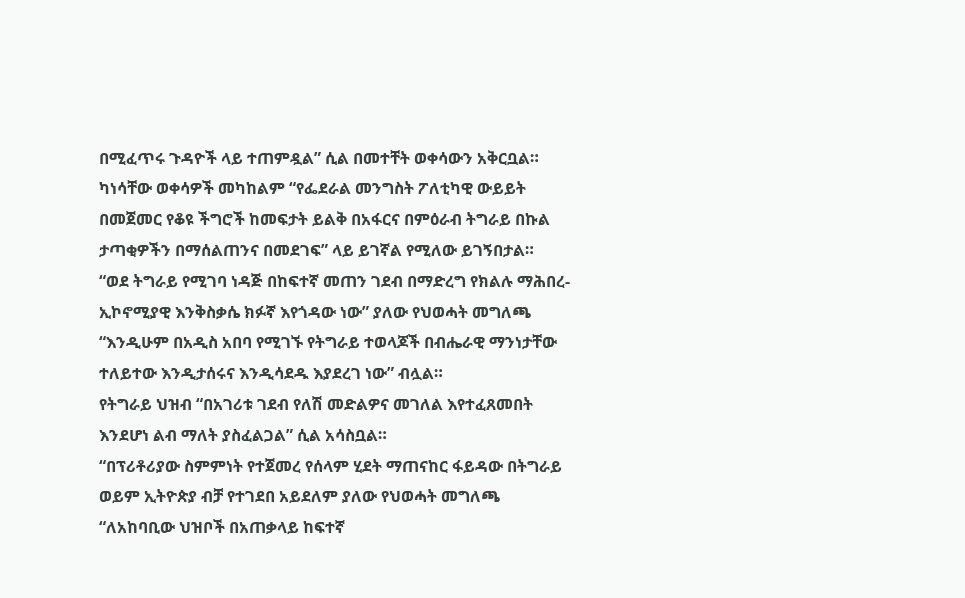በሚፈጥሩ ጉዳዮች ላይ ተጠምዷል” ሲል በመተቸት ወቀሳውን አቅርቧል።
ካነሳቸው ወቀሳዎች መካከልም “የፌደራል መንግስት ፖለቲካዊ ውይይት በመጀመር የቆዩ ችግሮች ከመፍታት ይልቅ በአፋርና በምዕራብ ትግራይ በኩል ታጣቂዎችን በማሰልጠንና በመደገፍ” ላይ ይገኛል የሚለው ይገኝበታል።
“ወደ ትግራይ የሚገባ ነዳጅ በከፍተኛ መጠን ገደብ በማድረግ የክልሉ ማሕበረ-ኢኮኖሚያዊ እንቅስቃሴ ክፉኛ እየጎዳው ነው” ያለው የህወሓት መግለጫ “እንዲሁም በአዲስ አበባ የሚገኙ የትግራይ ተወላጆች በብሔራዊ ማንነታቸው ተለይተው እንዲታሰሩና እንዲሳደዱ እያደረገ ነው” ብሏል።
የትግራይ ህዝብ “በአገሪቱ ገደብ የለሽ መድልዎና መገለል እየተፈጸመበት እንደሆነ ልብ ማለት ያስፈልጋል” ሲል አሳስቧል።
“በፕሪቶሪያው ስምምነት የተጀመረ የሰላም ሂደት ማጠናከር ፋይዳው በትግራይ ወይም ኢትዮጵያ ብቻ የተገደበ አይደለም ያለው የህወሓት መግለጫ “ለአከባቢው ህዝቦች በአጠቃላይ ከፍተኛ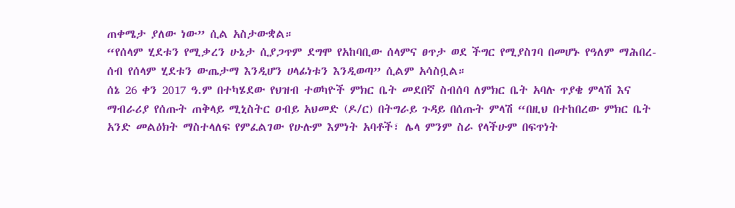ጠቀሜታ ያለው ነው” ሲል አስታውቋል።
“የሰላም ሂደቱን የሚቃረን ሁኔታ ሲያጋጥም ደግሞ የአከባቢው ሰላምና ፀጥታ ወደ ችግር የሚያስገባ በመሆኑ የዓለም ማሕበረ-ሰብ የሰላም ሂደቱን ውጤታማ እንዲሆን ሀላፊነቱን እንዲወጣ” ሲልም አሳስቧል።
ሰኔ 26 ቀን 2017 ዓ.ም በተካሄደው የህዝብ ተወካዮች ምክር ቤት መደበኛ ስብሰባ ለምክር ቤት አባሉ ጥያቄ ምላሽ እና ማብራሪያ የሰጡት ጠቅላይ ሚኒስትር ዐብይ አህመድ (ዶ/ር) በትግራይ ጉዳይ በሰጡት ምላሽ “በዚህ በተከበረው ምክር ቤት አንድ መልዕክት ማስተላለፍ የምፈልገው የሁሉም እምነት አባቶች፣ ሌላ ምንም ስራ የላችሁም በፍጥነት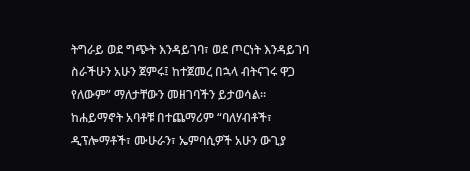ትግራይ ወደ ግጭት እንዳይገባ፣ ወደ ጦርነት እንዳይገባ ስራችሁን አሁን ጀምሩ፤ ከተጀመረ በኋላ ብትናገሩ ዋጋ የለውም” ማለታቸውን መዘገባችን ይታወሳል።
ከሐይማኖት አባቶቹ በተጨማሪም “ባለሃብቶች፣ ዲፕሎማቶች፣ ሙሁራን፣ ኤምባሲዎች አሁን ውጊያ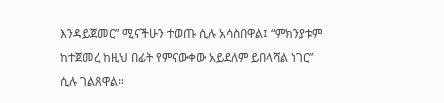እንዳይጀመር” ሚናችሁን ተወጡ ሲሉ አሳስበዋል፤ “ምክንያቱም ከተጀመረ ከዚህ በፊት የምናውቀው አይደለም ይበላሻል ነገር” ሲሉ ገልጸዋል።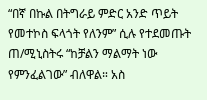“በኛ በኩል በትግራይ ምድር አንድ ጥይት የመተኮስ ፍላጎት የለንም” ሲሉ የተደመጡት ጠ/ሚኒስትሩ “ከቻልን ማልማት ነው የምንፈልገው” ብለዋል። አስ